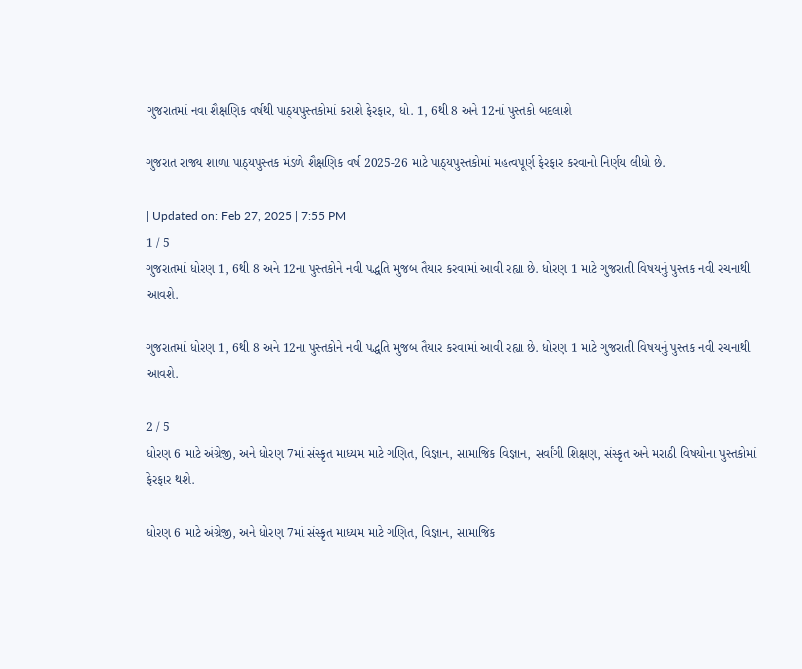ગુજરાતમાં નવા શૈક્ષણિક વર્ષથી પાઠ્યપુસ્તકોમાં કરાશે ફેરફાર, ધો. 1, 6થી 8 અને 12નાં પુસ્તકો બદલાશે

ગુજરાત રાજ્ય શાળા પાઠ્યપુસ્તક મંડળે શૈક્ષણિક વર્ષ 2025-26 માટે પાઠ્યપુસ્તકોમાં મહત્વપૂર્ણ ફેરફાર કરવાનો નિર્ણય લીધો છે.

| Updated on: Feb 27, 2025 | 7:55 PM
1 / 5
ગુજરાતમાં ધોરણ 1, 6થી 8 અને 12ના પુસ્તકોને નવી પદ્ધતિ મુજબ તૈયાર કરવામાં આવી રહ્યા છે. ધોરણ 1 માટે ગુજરાતી વિષયનું પુસ્તક નવી રચનાથી આવશે.

ગુજરાતમાં ધોરણ 1, 6થી 8 અને 12ના પુસ્તકોને નવી પદ્ધતિ મુજબ તૈયાર કરવામાં આવી રહ્યા છે. ધોરણ 1 માટે ગુજરાતી વિષયનું પુસ્તક નવી રચનાથી આવશે.

2 / 5
ધોરણ 6 માટે અંગ્રેજી, અને ધોરણ 7માં સંસ્કૃત માધ્યમ માટે ગણિત, વિજ્ઞાન, સામાજિક વિજ્ઞાન, સર્વાંગી શિક્ષણ, સંસ્કૃત અને મરાઠી વિષયોના પુસ્તકોમાં ફેરફાર થશે.

ધોરણ 6 માટે અંગ્રેજી, અને ધોરણ 7માં સંસ્કૃત માધ્યમ માટે ગણિત, વિજ્ઞાન, સામાજિક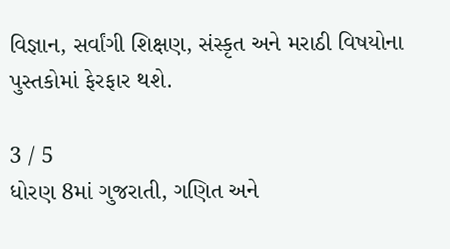વિજ્ઞાન, સર્વાંગી શિક્ષણ, સંસ્કૃત અને મરાઠી વિષયોના પુસ્તકોમાં ફેરફાર થશે.

3 / 5
ધોરણ 8માં ગુજરાતી, ગણિત અને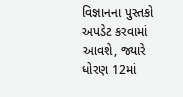વિજ્ઞાનના પુસ્તકો અપડેટ કરવામાં આવશે, જ્યારે ધોરણ 12માં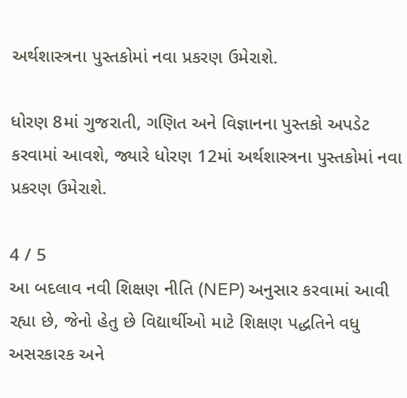અર્થશાસ્ત્રના પુસ્તકોમાં નવા પ્રકરણ ઉમેરાશે.

ધોરણ 8માં ગુજરાતી, ગણિત અને વિજ્ઞાનના પુસ્તકો અપડેટ કરવામાં આવશે, જ્યારે ધોરણ 12માં અર્થશાસ્ત્રના પુસ્તકોમાં નવા પ્રકરણ ઉમેરાશે.

4 / 5
આ બદલાવ નવી શિક્ષણ નીતિ (NEP) અનુસાર કરવામાં આવી રહ્યા છે, જેનો હેતુ છે વિદ્યાર્થીઓ માટે શિક્ષણ પદ્ધતિને વધુ અસરકારક અને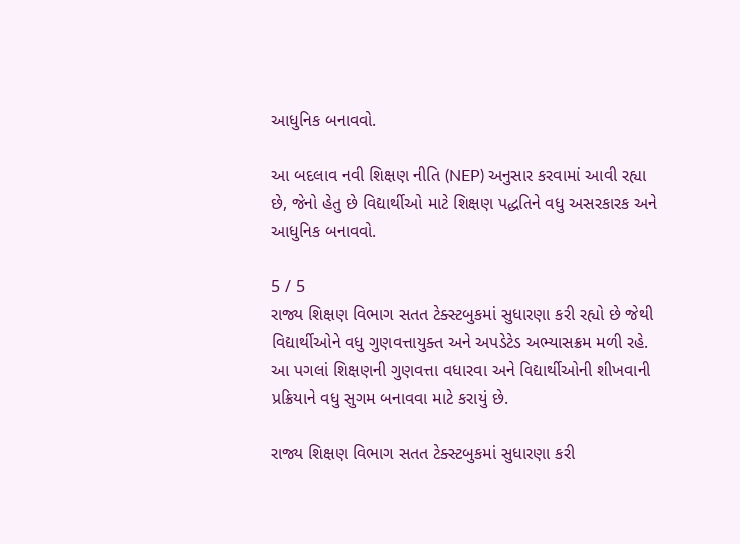આધુનિક બનાવવો.

આ બદલાવ નવી શિક્ષણ નીતિ (NEP) અનુસાર કરવામાં આવી રહ્યા છે, જેનો હેતુ છે વિદ્યાર્થીઓ માટે શિક્ષણ પદ્ધતિને વધુ અસરકારક અને આધુનિક બનાવવો.

5 / 5
રાજ્ય શિક્ષણ વિભાગ સતત ટેક્સ્ટબુકમાં સુધારણા કરી રહ્યો છે જેથી વિદ્યાર્થીઓને વધુ ગુણવત્તાયુક્ત અને અપડેટેડ અભ્યાસક્રમ મળી રહે. આ પગલાં શિક્ષણની ગુણવત્તા વધારવા અને વિદ્યાર્થીઓની શીખવાની પ્રક્રિયાને વધુ સુગમ બનાવવા માટે કરાયું છે.

રાજ્ય શિક્ષણ વિભાગ સતત ટેક્સ્ટબુકમાં સુધારણા કરી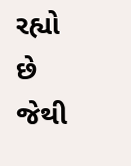રહ્યો છે જેથી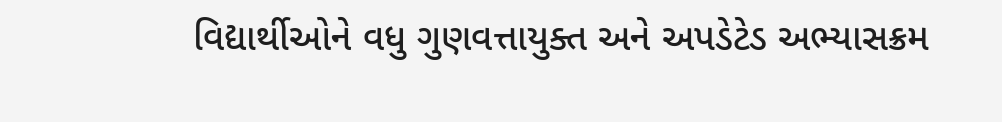વિદ્યાર્થીઓને વધુ ગુણવત્તાયુક્ત અને અપડેટેડ અભ્યાસક્રમ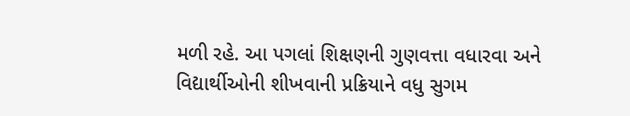મળી રહે. આ પગલાં શિક્ષણની ગુણવત્તા વધારવા અને વિદ્યાર્થીઓની શીખવાની પ્રક્રિયાને વધુ સુગમ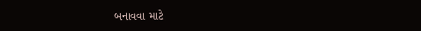બનાવવા માટે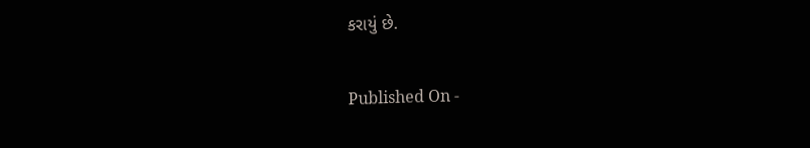કરાયું છે.

Published On -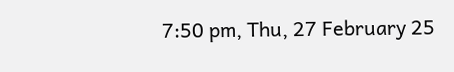7:50 pm, Thu, 27 February 25